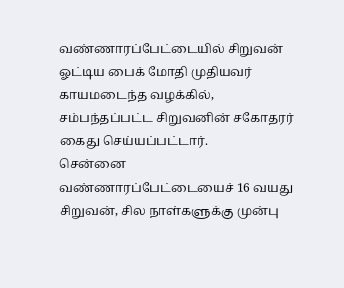வண்ணாரப்பேட்டையில் சிறுவன் ஓட்டிய பைக் மோதி முதியவர் காயமடைந்த வழக்கில், சம்பந்தப்பட்ட சிறுவனின் சகோதரர் கைது செய்யப்பட்டார்.
சென்னை வண்ணாரப்பேட்டையைச் 16 வயது சிறுவன், சில நாள்களுக்கு முன்பு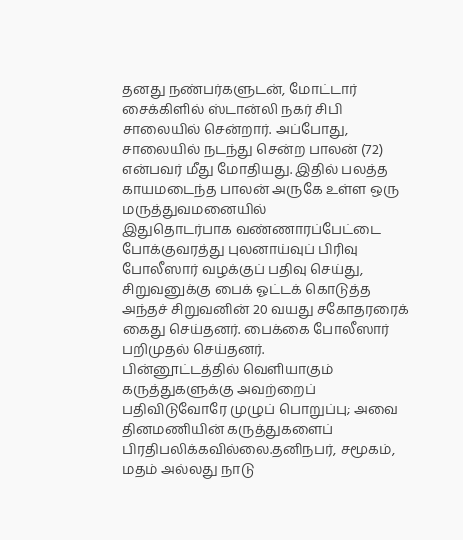தனது நண்பர்களுடன், மோட்டார் சைக்கிளில் ஸ்டான்லி நகர் சிபி சாலையில் சென்றார். அப்போது, சாலையில் நடந்து சென்ற பாலன் (72) என்பவர் மீது மோதியது. இதில் பலத்த காயமடைந்த பாலன் அருகே உள்ள ஒரு மருத்துவமனையில்
இதுதொடர்பாக வண்ணாரப்பேட்டை போக்குவரத்து புலனாய்வுப் பிரிவு போலீஸார் வழக்குப் பதிவு செய்து, சிறுவனுக்கு பைக் ஓட்டக் கொடுத்த அந்தச் சிறுவனின் 20 வயது சகோதரரைக் கைது செய்தனர். பைக்கை போலீஸார் பறிமுதல் செய்தனர்.
பின்னூட்டத்தில் வெளியாகும் கருத்துகளுக்கு அவற்றைப் பதிவிடுவோரே முழுப் பொறுப்பு; அவை தினமணியின் கருத்துகளைப் பிரதிபலிக்கவில்லை.தனிநபர், சமூகம், மதம் அல்லது நாடு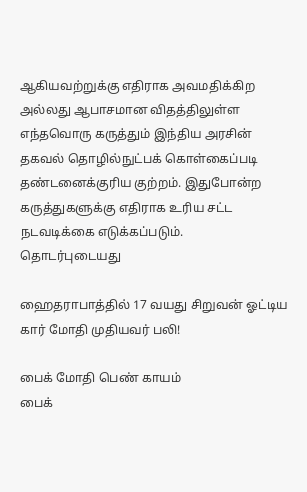ஆகியவற்றுக்கு எதிராக அவமதிக்கிற அல்லது ஆபாசமான விதத்திலுள்ள எந்தவொரு கருத்தும் இந்திய அரசின் தகவல் தொழில்நுட்பக் கொள்கைப்படி தண்டனைக்குரிய குற்றம். இதுபோன்ற கருத்துகளுக்கு எதிராக உரிய சட்ட நடவடிக்கை எடுக்கப்படும்.
தொடர்புடையது

ஹைதராபாத்தில் 17 வயது சிறுவன் ஓட்டிய கார் மோதி முதியவர் பலி!

பைக் மோதி பெண் காயம்
பைக்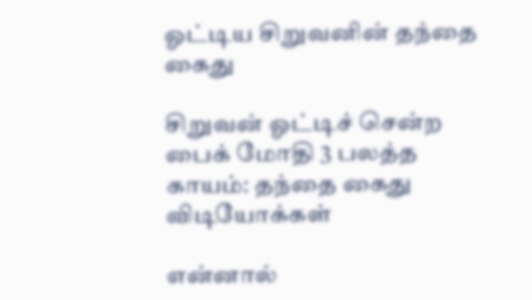ஓட்டிய சிறுவனின் தந்தை கைது

சிறுவன் ஓட்டிச் சென்ற பைக் மோதி 3 பலத்த காயம்: தந்தை கைது
விடியோக்கள்

என்னால்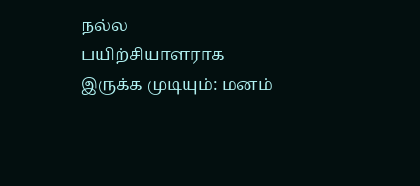நல்ல பயிற்சியாளராக இருக்க முடியும்: மனம்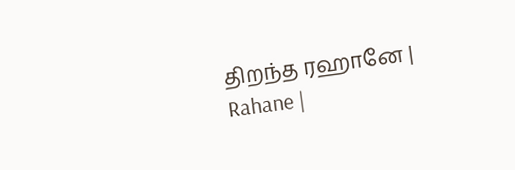திறந்த ரஹானே | Rahane |